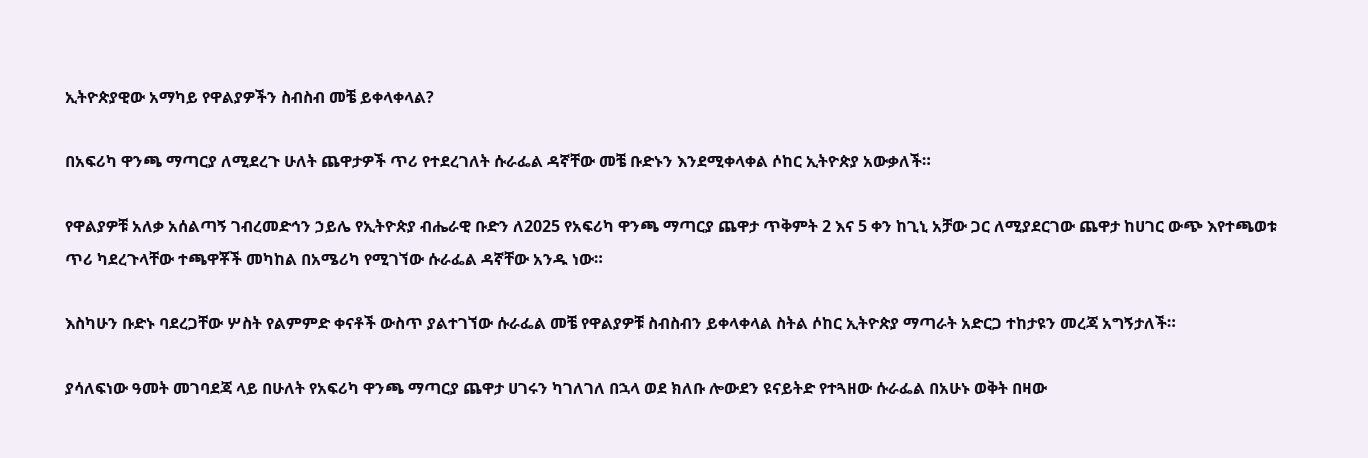ኢትዮጵያዊው አማካይ የዋልያዎችን ስብስብ መቼ ይቀላቀላል?

በአፍሪካ ዋንጫ ማጣርያ ለሚደረጉ ሁለት ጨዋታዎች ጥሪ የተደረገለት ሱራፌል ዳኛቸው መቼ ቡድኑን እንደሚቀላቀል ሶከር ኢትዮጵያ አውቃለች።

የዋልያዎቹ አለቃ አሰልጣኝ ገብረመድኅን ኃይሌ የኢትዮጵያ ብሔራዊ ቡድን ለ2025 የአፍሪካ ዋንጫ ማጣርያ ጨዋታ ጥቅምት 2 እና 5 ቀን ከጊኒ አቻው ጋር ለሚያደርገው ጨዋታ ከሀገር ውጭ እየተጫወቱ ጥሪ ካደረጉላቸው ተጫዋቾች መካከል በአሜሪካ የሚገኘው ሱራፌል ዳኛቸው አንዱ ነው።

እስካሁን ቡድኑ ባደረጋቸው ሦስት የልምምድ ቀናቶች ውስጥ ያልተገኘው ሱራፌል መቼ የዋልያዎቹ ስብስብን ይቀላቀላል ስትል ሶከር ኢትዮጵያ ማጣራት አድርጋ ተከታዩን መረጃ አግኝታለች።

ያሳለፍነው ዓመት መገባደጃ ላይ በሁለት የአፍሪካ ዋንጫ ማጣርያ ጨዋታ ሀገሩን ካገለገለ በኋላ ወደ ክለቡ ሎውደን ዩናይትድ የተጓዘው ሱራፌል በአሁኑ ወቅት በዛው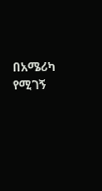በአሜሪካ የሚገኝ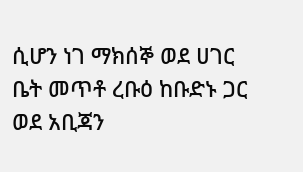ሲሆን ነገ ማክሰኞ ወደ ሀገር ቤት መጥቶ ረቡዕ ከቡድኑ ጋር ወደ አቢጃን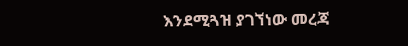እንደሚጓዝ ያገኘነው መረጃ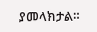ያመላክታል።